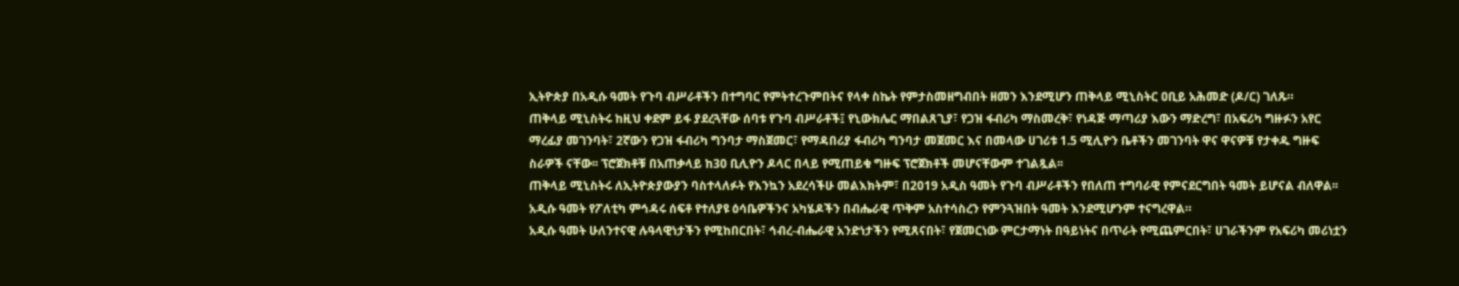ኢትዮጵያ በአዲሱ ዓመት የጉባ ብሥራቶችን በተግባር የምትተረጉምበትና የላቀ ስኬት የምታስመዘግብበት ዘመን እንደሚሆን ጠቅላይ ሚኒስትር ዐቢይ አሕመድ (ዶ/ር) ገለጹ።
ጠቅላይ ሚኒስትሩ ከዚህ ቀደም ይፋ ያደረጓቸው ሰባቱ የጉባ ብሥራቶች፤ የኒውክሌር ማበልጸጊያ፣ የጋዝ ፋብሪካ ማስመረቅ፣ የነዳጅ ማጣሪያ እውን ማድረግ፣ በአፍሪካ ግዙፉን አየር ማረፊያ መገንባት፣ 2ኛውን የጋዝ ፋብሪካ ግንባታ ማስጀመር፣ የማዳበሪያ ፋብሪካ ግንባታ መጀመር እና በመላው ሀገሪቱ 1.5 ሚሊዮን ቤቶችን መገንባት ዋና ዋናዎቹ የታቀዱ ግዙፍ ስራዎች ናቸው፡፡ ፕሮጀክቶቹ በአጠቃላይ ከ30 ቢሊዮን ዶላር በላይ የሚጠይቁ ግዙፍ ፕሮጀክቶች መሆናቸውም ተገልጿል፡፡
ጠቅላይ ሚኒስትሩ ለኢትዮጵያውያን ባስተላለፉት የእንኳን አደረሳችሁ መልእክትም፣ በ2019 አዲስ ዓመት የጉባ ብሥራቶችን የበለጠ ተግባራዊ የምናደርግበት ዓመት ይሆናል ብለዋል፡፡
አዲሱ ዓመት የፖለቲካ ምኅዳሩ ሰፍቶ የተለያዩ ዕሳቤዎችንና አካሄዶችን በብሔራዊ ጥቅም አስተሳስረን የምንጓዝበት ዓመት እንደሚሆንም ተናግረዋል።
አዲሱ ዓመት ሁለንተናዊ ሉዓላዊነታችን የሚከበርበት፣ ኅብረ-ብሔራዊ አንድነታችን የሚጸናበት፣ የጀመርነው ምርታማነት በዓይነትና በጥራት የሚጨምርበት፣ ሀገራችንም የአፍሪካ መሪነቷን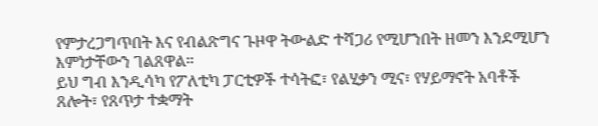የምታረጋግጥበት እና የብልጽግና ጉዞዋ ትውልድ ተሻጋሪ የሚሆንበት ዘመን እንደሚሆን እምነታቸውን ገልጸዋል።
ይህ ግብ እንዲሳካ የፖለቲካ ፓርቲዎች ተሳትፎ፣ የልሂቃን ሚና፣ የሃይማኖት አባቶች ጸሎት፣ የጸጥታ ተቋማት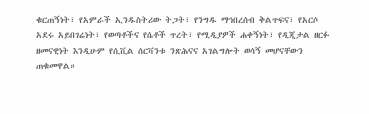ቁርጠኝነት፣ የአምራች ኢንዱስትሪው ትጋት፣ የንግዱ ማኅበረሰብ ቅልጥፍና፣ የአርሶ አደሩ አይበገሬነት፣ የወጣቶችና የሴቶች ጥረት፣ የሚዲያዎች ሐቀኝነት፣ የዲጂታል ዘርፉ ዘመናዊነት እንዲሁም የሲቪል ሰርቫንቱ ንጽሕናና አገልግሎት ወሳኝ መሆናቸውን ጠቁመዋል።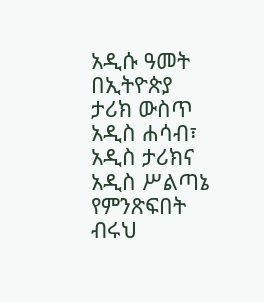አዲሱ ዓመት በኢትዮጵያ ታሪክ ውስጥ አዲስ ሐሳብ፣ አዲስ ታሪክና አዲስ ሥልጣኔ የምንጽፍበት ብሩህ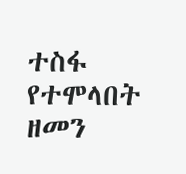ተስፋ የተሞላበት ዘመን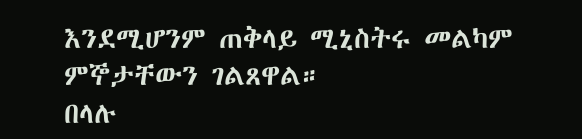እንደሚሆንም ጠቅላይ ሚኒስትሩ መልካም ምኞታቸውን ገልጸዋል።
በላሉ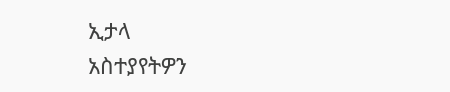ኢታላ
አስተያየትዎን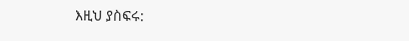እዚህ ያስፍሩ: